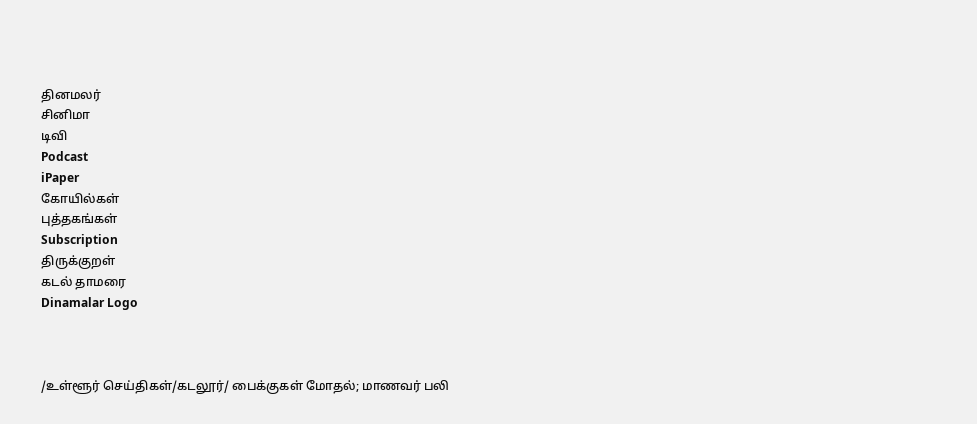தினமலர்
சினிமா
டிவி
Podcast
iPaper
கோயில்கள்
புத்தகங்கள்
Subscription
திருக்குறள்
கடல் தாமரை
Dinamalar Logo



/உள்ளூர் செய்திகள்/கடலூர்/ பைக்குகள் மோதல்; மாணவர் பலி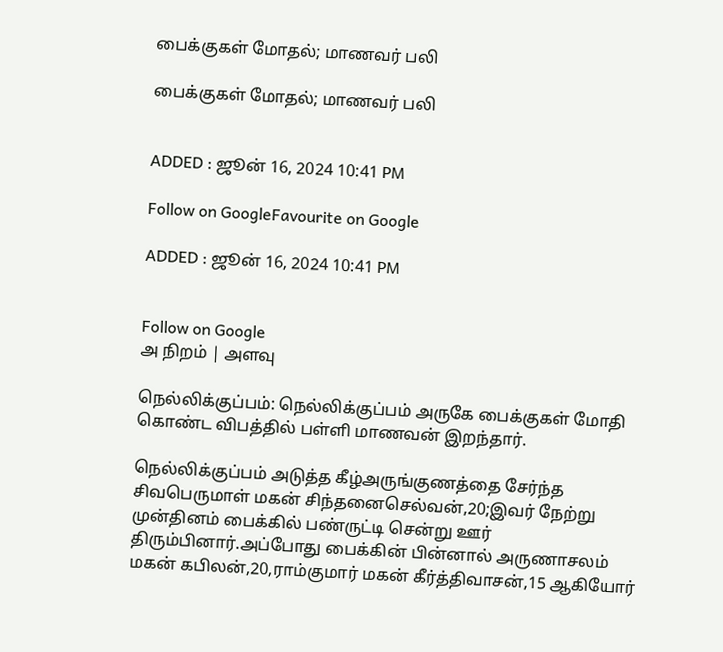பைக்குகள் மோதல்; மாணவர் பலி

பைக்குகள் மோதல்; மாணவர் பலி


ADDED : ஜூன் 16, 2024 10:41 PM

Follow on GoogleFavourite on Google

ADDED : ஜூன் 16, 2024 10:41 PM


Follow on Google
அ நிறம் | அளவு

நெல்லிக்குப்பம்: நெல்லிக்குப்பம் அருகே பைக்குகள் மோதி கொண்ட விபத்தில் பள்ளி மாணவன் இறந்தார்.

நெல்லிக்குப்பம் அடுத்த கீழ்அருங்குணத்தை சேர்ந்த சிவபெருமாள் மகன் சிந்தனைசெல்வன்,20;இவர் நேற்று முன்தினம் பைக்கில் பண்ருட்டி சென்று ஊர் திரும்பினார்.அப்போது பைக்கின் பின்னால் அருணாசலம் மகன் கபிலன்,20,ராம்குமார் மகன் கீர்த்திவாசன்,15 ஆகியோர்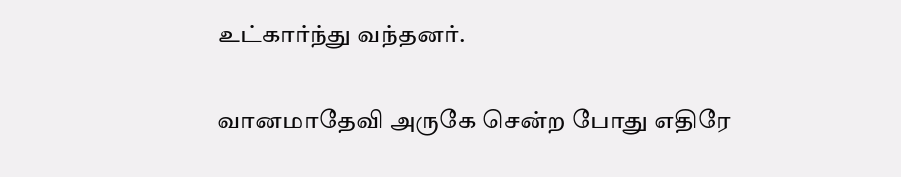உட்கார்ந்து வந்தனர்.

வானமாதேவி அருகே சென்ற போது எதிரே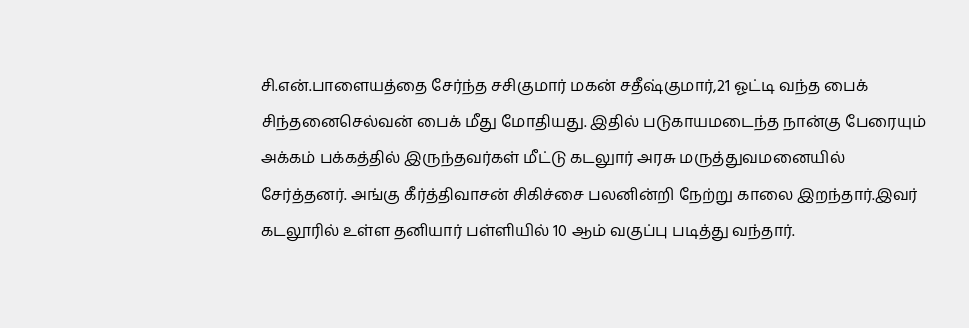சி.என்.பாளையத்தை சேர்ந்த சசிகுமார் மகன் சதீஷ்குமார்,21 ஓட்டி வந்த பைக் சிந்தனைசெல்வன் பைக் மீது மோதியது. இதில் படுகாயமடைந்த நான்கு பேரையும் அக்கம் பக்கத்தில் இருந்தவர்கள் மீட்டு கடலுார் அரசு மருத்துவமனையில் சேர்த்தனர். அங்கு கீர்த்திவாசன் சிகிச்சை பலனின்றி நேற்று காலை இறந்தார்.இவர் கடலூரில் உள்ள தனியார் பள்ளியில் 10 ஆம் வகுப்பு படித்து வந்தார்.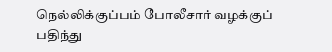நெல்லிக்குப்பம் போலீசார் வழக்குப் பதிந்து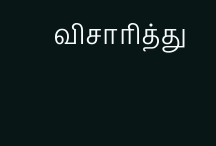விசாரித்து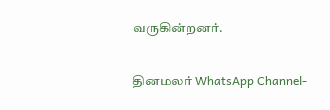வருகின்றனர்.

தினமலர் WhatsApp Channel-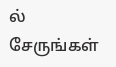ல் சேருங்கள்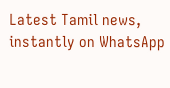Latest Tamil news, instantly on WhatsApp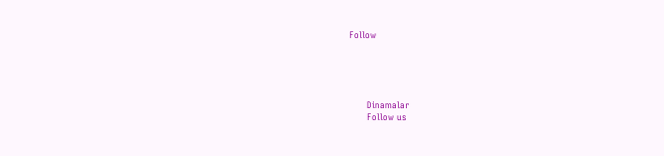Follow





      Dinamalar
      Follow us